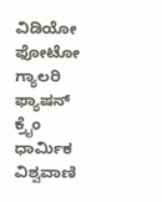ವಿಡಿಯೋ ಫೋಟೋ ಗ್ಯಾಲರಿ ಫ್ಯಾಷನ್ ಕ್ರೈಂ ಧಾರ್ಮಿಕ ವಿಶ್ವವಾಣಿ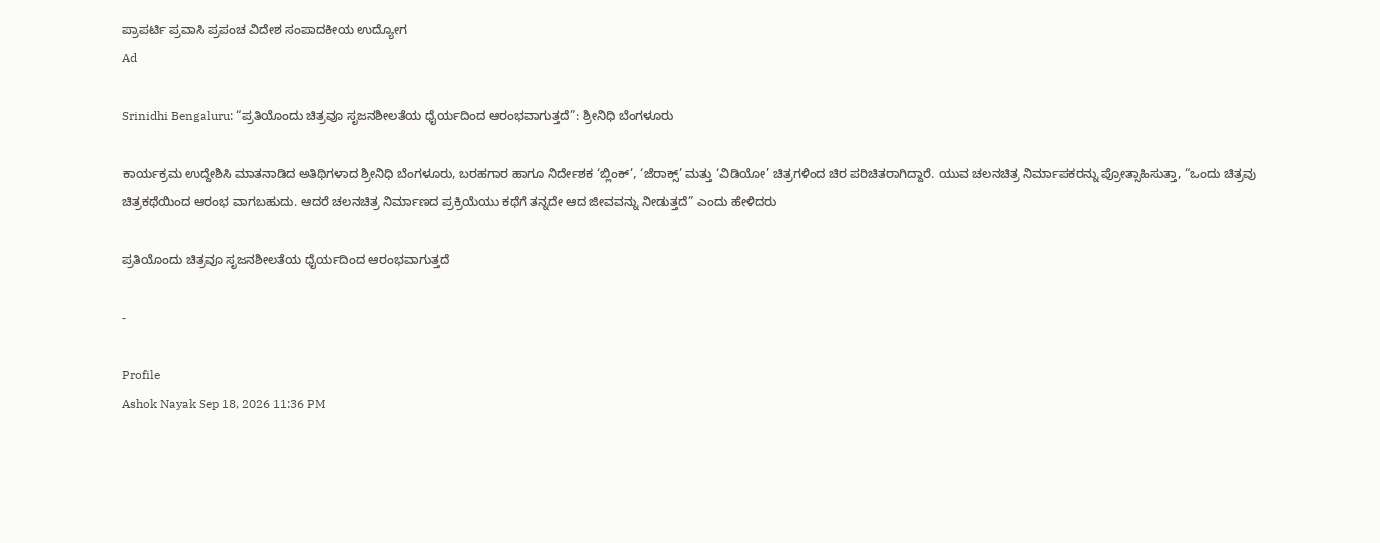ಪ್ರಾಪರ್ಟಿ ಪ್ರವಾಸಿ ಪ್ರಪಂಚ ವಿದೇಶ ಸಂಪಾದಕೀಯ ಉದ್ಯೋಗ
Ad

Srinidhi Bengaluru: “ಪ್ರತಿಯೊಂದು ಚಿತ್ರವೂ ಸೃಜನಶೀಲತೆಯ ಧೈರ್ಯದಿಂದ ಆರಂಭವಾಗುತ್ತದೆ”: ಶ್ರೀನಿಧಿ ಬೆಂಗಳೂರು

ಕಾರ್ಯಕ್ರಮ ಉದ್ದೇಶಿಸಿ ಮಾತನಾಡಿದ ಅತಿಥಿಗಳಾದ ಶ್ರೀನಿಧಿ ಬೆಂಗಳೂರು, ಬರಹಗಾರ ಹಾಗೂ ನಿರ್ದೇಶಕ ‘ಬ್ಲಿಂಕ್’, ‘ಜೆರಾಕ್ಸ್’ ಮತ್ತು ‘ವಿಡಿಯೋ’ ಚಿತ್ರಗಳಿಂದ ಚಿರ ಪರಿಚಿತರಾಗಿದ್ದಾರೆ. ಯುವ ಚಲನಚಿತ್ರ ನಿರ್ಮಾಪಕರನ್ನು ಪ್ರೋತ್ಸಾಹಿಸುತ್ತಾ, “ಒಂದು ಚಿತ್ರವು ಚಿತ್ರಕಥೆಯಿಂದ ಆರಂಭ ವಾಗಬಹುದು. ಆದರೆ ಚಲನಚಿತ್ರ ನಿರ್ಮಾಣದ ಪ್ರಕ್ರಿಯೆಯು ಕಥೆಗೆ ತನ್ನದೇ ಆದ ಜೀವವನ್ನು ನೀಡುತ್ತದೆ” ಎಂದು ಹೇಳಿದರು

ಪ್ರತಿಯೊಂದು ಚಿತ್ರವೂ ಸೃಜನಶೀಲತೆಯ ಧೈರ್ಯದಿಂದ ಆರಂಭವಾಗುತ್ತದೆ

-

Profile
Ashok Nayak Sep 18, 2026 11:36 PM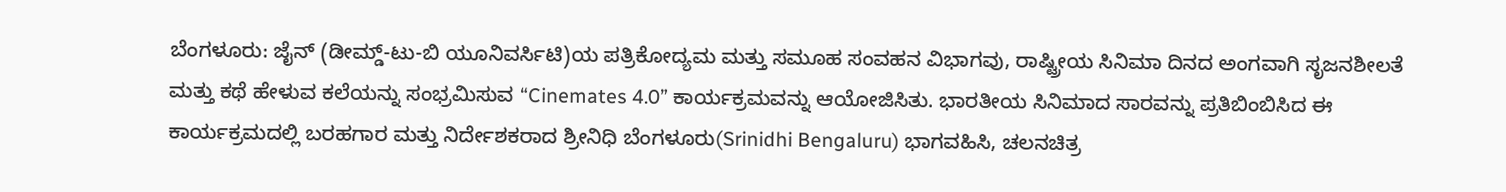ಬೆಂಗಳೂರು: ಜೈನ್ (ಡೀಮ್ಡ್-ಟು-ಬಿ ಯೂನಿವರ್ಸಿಟಿ)ಯ ಪತ್ರಿಕೋದ್ಯಮ ಮತ್ತು ಸಮೂಹ ಸಂವಹನ ವಿಭಾಗವು, ರಾಷ್ಟ್ರೀಯ ಸಿನಿಮಾ ದಿನದ ಅಂಗವಾಗಿ ಸೃಜನಶೀಲತೆ ಮತ್ತು ಕಥೆ ಹೇಳುವ ಕಲೆಯನ್ನು ಸಂಭ್ರಮಿಸುವ “Cinemates 4.0” ಕಾರ್ಯಕ್ರಮವನ್ನು ಆಯೋಜಿಸಿತು. ಭಾರತೀಯ ಸಿನಿಮಾದ ಸಾರವನ್ನು ಪ್ರತಿಬಿಂಬಿಸಿದ ಈ ಕಾರ್ಯಕ್ರಮದಲ್ಲಿ ಬರಹಗಾರ ಮತ್ತು ನಿರ್ದೇಶಕರಾದ ಶ್ರೀನಿಧಿ ಬೆಂಗಳೂರು(Srinidhi Bengaluru) ಭಾಗವಹಿಸಿ, ಚಲನಚಿತ್ರ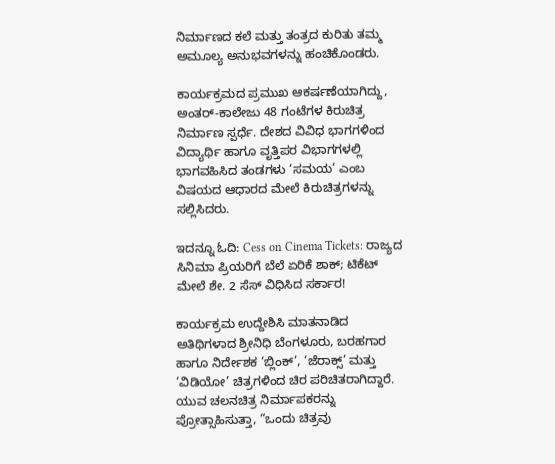ನಿರ್ಮಾಣದ ಕಲೆ ಮತ್ತು ತಂತ್ರದ ಕುರಿತು ತಮ್ಮ ಅಮೂಲ್ಯ ಅನುಭವಗಳನ್ನು ಹಂಚಿಕೊಂಡರು.

ಕಾರ್ಯಕ್ರಮದ ಪ್ರಮುಖ ಆಕರ್ಷಣೆಯಾಗಿದ್ದು, ಅಂತರ್-ಕಾಲೇಜು 48 ಗಂಟೆಗಳ ಕಿರುಚಿತ್ರ ನಿರ್ಮಾಣ ಸ್ಪರ್ಧೆ. ದೇಶದ ವಿವಿಧ ಭಾಗಗಳಿಂದ ವಿದ್ಯಾರ್ಥಿ ಹಾಗೂ ವೃತ್ತಿಪರ ವಿಭಾಗಗಳಲ್ಲಿ ಭಾಗವಹಿಸಿದ ತಂಡಗಳು ‘ಸಮಯ’ ಎಂಬ ವಿಷಯದ ಆಧಾರದ ಮೇಲೆ ಕಿರುಚಿತ್ರಗಳನ್ನು ಸಲ್ಲಿಸಿದರು.

ಇದನ್ನೂ ಓದಿ: Cess on Cinema Tickets: ರಾಜ್ಯದ ಸಿನಿಮಾ ಪ್ರಿಯರಿಗೆ ಬೆಲೆ ಏರಿಕೆ ಶಾಕ್; ಟಿಕೆಟ್‌ ಮೇಲೆ ಶೇ. 2 ಸೆಸ್‌ ವಿಧಿಸಿದ ಸರ್ಕಾರ!

ಕಾರ್ಯಕ್ರಮ ಉದ್ದೇಶಿಸಿ ಮಾತನಾಡಿದ ಅತಿಥಿಗಳಾದ ಶ್ರೀನಿಧಿ ಬೆಂಗಳೂರು, ಬರಹಗಾರ ಹಾಗೂ ನಿರ್ದೇಶಕ ‘ಬ್ಲಿಂಕ್’, ‘ಜೆರಾಕ್ಸ್’ ಮತ್ತು ‘ವಿಡಿಯೋ’ ಚಿತ್ರಗಳಿಂದ ಚಿರ ಪರಿಚಿತರಾಗಿದ್ದಾರೆ. ಯುವ ಚಲನಚಿತ್ರ ನಿರ್ಮಾಪಕರನ್ನು ಪ್ರೋತ್ಸಾಹಿಸುತ್ತಾ, “ಒಂದು ಚಿತ್ರವು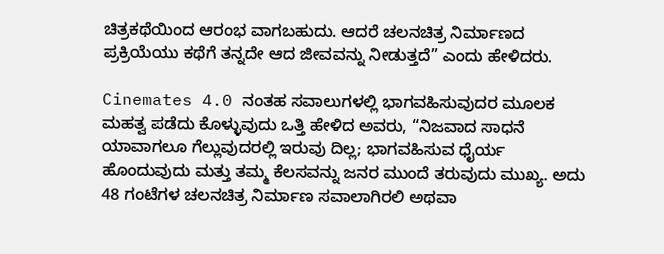ಚಿತ್ರಕಥೆಯಿಂದ ಆರಂಭ ವಾಗಬಹುದು. ಆದರೆ ಚಲನಚಿತ್ರ ನಿರ್ಮಾಣದ ಪ್ರಕ್ರಿಯೆಯು ಕಥೆಗೆ ತನ್ನದೇ ಆದ ಜೀವವನ್ನು ನೀಡುತ್ತದೆ” ಎಂದು ಹೇಳಿದರು.

Cinemates 4.0 ನಂತಹ ಸವಾಲುಗಳಲ್ಲಿ ಭಾಗವಹಿಸುವುದರ ಮೂಲಕ ಮಹತ್ವ ಪಡೆದು ಕೊಳ್ಳುವುದು ಒತ್ತಿ ಹೇಳಿದ ಅವರು, “ನಿಜವಾದ ಸಾಧನೆ ಯಾವಾಗಲೂ ಗೆಲ್ಲುವುದರಲ್ಲಿ ಇರುವು ದಿಲ್ಲ; ಭಾಗವಹಿಸುವ ಧೈರ್ಯ ಹೊಂದುವುದು ಮತ್ತು ತಮ್ಮ ಕೆಲಸವನ್ನು ಜನರ ಮುಂದೆ ತರುವುದು ಮುಖ್ಯ. ಅದು 48 ಗಂಟೆಗಳ ಚಲನಚಿತ್ರ ನಿರ್ಮಾಣ ಸವಾಲಾಗಿರಲಿ ಅಥವಾ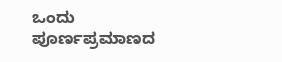ಒಂದು ಪೂರ್ಣಪ್ರಮಾಣದ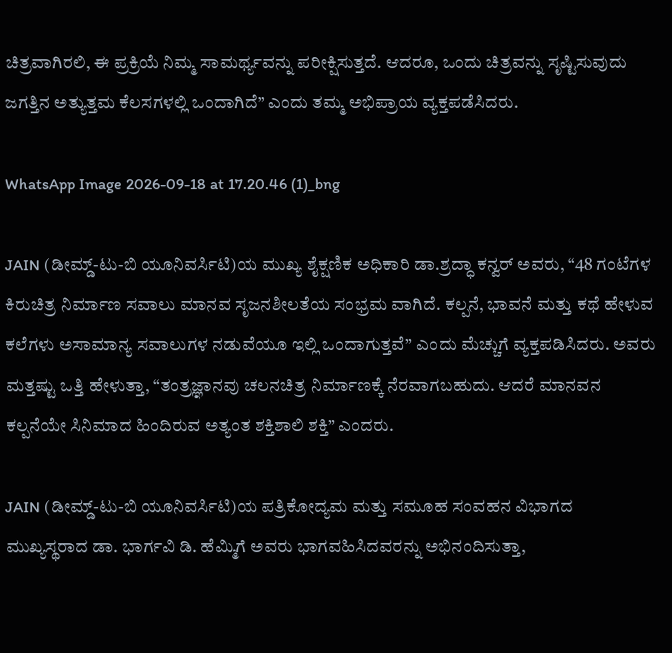ಚಿತ್ರವಾಗಿರಲಿ, ಈ ಪ್ರಕ್ರಿಯೆ ನಿಮ್ಮ ಸಾಮರ್ಥ್ಯವನ್ನು ಪರೀಕ್ಷಿಸುತ್ತದೆ. ಆದರೂ, ಒಂದು ಚಿತ್ರವನ್ನು ಸೃಷ್ಟಿಸುವುದು ಜಗತ್ತಿನ ಅತ್ಯುತ್ತಮ ಕೆಲಸಗಳಲ್ಲಿ ಒಂದಾಗಿದೆ” ಎಂದು ತಮ್ಮ ಅಭಿಪ್ರಾಯ ವ್ಯಕ್ತಪಡೆಸಿದರು.

WhatsApp Image 2026-09-18 at 17.20.46 (1)_bng

JAIN (ಡೀಮ್ಡ್-ಟು-ಬಿ ಯೂನಿವರ್ಸಿಟಿ)ಯ ಮುಖ್ಯ ಶೈಕ್ಷಣಿಕ ಅಧಿಕಾರಿ ಡಾ.ಶ್ರದ್ಧಾ ಕನ್ವರ್ ಅವರು, “48 ಗಂಟೆಗಳ ಕಿರುಚಿತ್ರ ನಿರ್ಮಾಣ ಸವಾಲು ಮಾನವ ಸೃಜನಶೀಲತೆಯ ಸಂಭ್ರಮ ವಾಗಿದೆ. ಕಲ್ಪನೆ, ಭಾವನೆ ಮತ್ತು ಕಥೆ ಹೇಳುವ ಕಲೆಗಳು ಅಸಾಮಾನ್ಯ ಸವಾಲುಗಳ ನಡುವೆಯೂ ಇಲ್ಲಿ ಒಂದಾಗುತ್ತವೆ” ಎಂದು ಮೆಚ್ಚುಗೆ ವ್ಯಕ್ತಪಡಿಸಿದರು. ಅವರು ಮತ್ತಷ್ಟು ಒತ್ತಿ ಹೇಳುತ್ತಾ, “ತಂತ್ರಜ್ಞಾನವು ಚಲನಚಿತ್ರ ನಿರ್ಮಾಣಕ್ಕೆ ನೆರವಾಗಬಹುದು. ಆದರೆ ಮಾನವನ ಕಲ್ಪನೆಯೇ ಸಿನಿಮಾದ ಹಿಂದಿರುವ ಅತ್ಯಂತ ಶಕ್ತಿಶಾಲಿ ಶಕ್ತಿ” ಎಂದರು.

JAIN (ಡೀಮ್ಡ್-ಟು-ಬಿ ಯೂನಿವರ್ಸಿಟಿ)ಯ ಪತ್ರಿಕೋದ್ಯಮ ಮತ್ತು ಸಮೂಹ ಸಂವಹನ ವಿಭಾಗದ ಮುಖ್ಯಸ್ಥರಾದ ಡಾ. ಭಾರ್ಗವಿ ಡಿ. ಹೆಮ್ಮಿಗೆ ಅವರು ಭಾಗವಹಿಸಿದವರನ್ನು ಅಭಿನಂದಿಸುತ್ತಾ,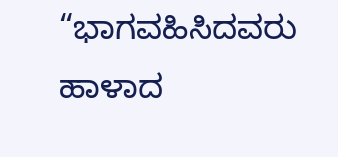“ಭಾಗವಹಿಸಿದವರು ಹಾಳಾದ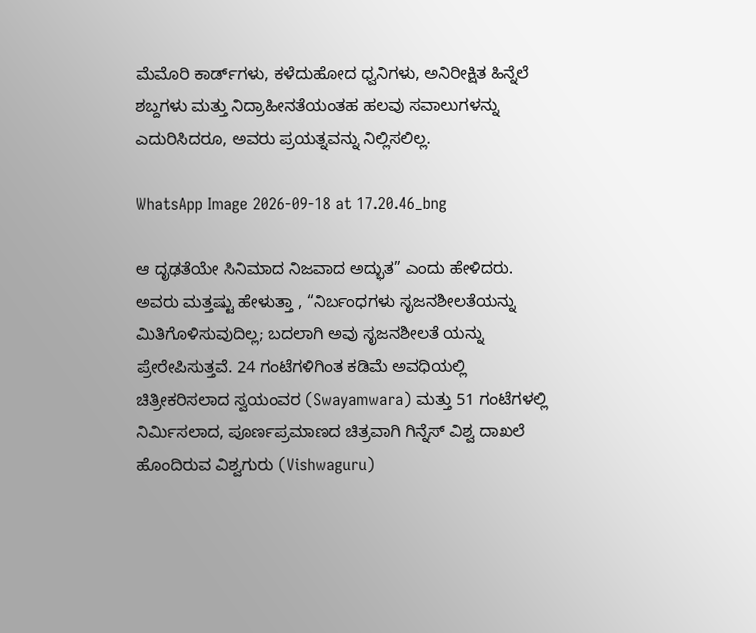ಮೆಮೊರಿ ಕಾರ್ಡ್‌ಗಳು, ಕಳೆದುಹೋದ ಧ್ವನಿಗಳು, ಅನಿರೀಕ್ಷಿತ ಹಿನ್ನೆಲೆ ಶಬ್ದಗಳು ಮತ್ತು ನಿದ್ರಾಹೀನತೆಯಂತಹ ಹಲವು ಸವಾಲುಗಳನ್ನು ಎದುರಿಸಿದರೂ, ಅವರು ಪ್ರಯತ್ನವನ್ನು ನಿಲ್ಲಿಸಲಿಲ್ಲ.

WhatsApp Image 2026-09-18 at 17.20.46_bng

ಆ ದೃಢತೆಯೇ ಸಿನಿಮಾದ ನಿಜವಾದ ಅದ್ಭುತ” ಎಂದು ಹೇಳಿದರು. ಅವರು ಮತ್ತಷ್ಟು ಹೇಳುತ್ತಾ , “ನಿರ್ಬಂಧಗಳು ಸೃಜನಶೀಲತೆಯನ್ನು ಮಿತಿಗೊಳಿಸುವುದಿಲ್ಲ; ಬದಲಾಗಿ ಅವು ಸೃಜನಶೀಲತೆ ಯನ್ನು ಪ್ರೇರೇಪಿಸುತ್ತವೆ. 24 ಗಂಟೆಗಳಿಗಿಂತ ಕಡಿಮೆ ಅವಧಿಯಲ್ಲಿ ಚಿತ್ರೀಕರಿಸಲಾದ ಸ್ವಯಂವರ (Swayamwara) ಮತ್ತು 51 ಗಂಟೆಗಳಲ್ಲಿ ನಿರ್ಮಿಸಲಾದ, ಪೂರ್ಣಪ್ರಮಾಣದ ಚಿತ್ರವಾಗಿ ಗಿನ್ನೆಸ್ ವಿಶ್ವ ದಾಖಲೆ ಹೊಂದಿರುವ ವಿಶ್ವಗುರು (Vishwaguru)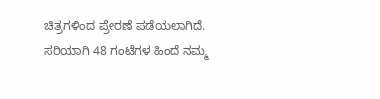ಚಿತ್ರಗಳಿಂದ ಪ್ರೇರಣೆ ಪಡೆಯಲಾಗಿದೆ. ಸರಿಯಾಗಿ 48 ಗಂಟೆಗಳ ಹಿಂದೆ ನಮ್ಮ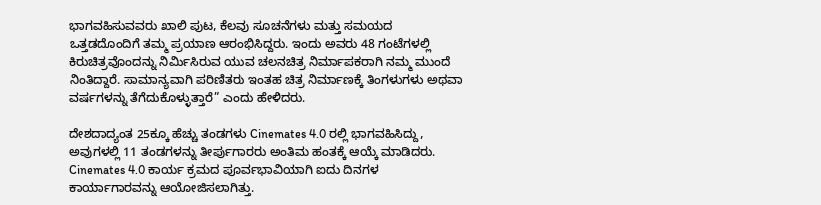ಭಾಗವಹಿಸುವವರು ಖಾಲಿ ಪುಟ, ಕೆಲವು ಸೂಚನೆಗಳು ಮತ್ತು ಸಮಯದ ಒತ್ತಡದೊಂದಿಗೆ ತಮ್ಮ ಪ್ರಯಾಣ ಆರಂಭಿಸಿದ್ದರು. ಇಂದು ಅವರು 48 ಗಂಟೆಗಳಲ್ಲಿ ಕಿರುಚಿತ್ರವೊಂದನ್ನು ನಿರ್ಮಿಸಿರುವ ಯುವ ಚಲನಚಿತ್ರ ನಿರ್ಮಾಪಕರಾಗಿ ನಮ್ಮ ಮುಂದೆ ನಿಂತಿದ್ದಾರೆ. ಸಾಮಾನ್ಯವಾಗಿ ಪರಿಣಿತರು ಇಂತಹ ಚಿತ್ರ ನಿರ್ಮಾಣಕ್ಕೆ ತಿಂಗಳುಗಳು ಅಥವಾ ವರ್ಷಗಳನ್ನು ತೆಗೆದುಕೊಳ್ಳುತ್ತಾರೆ” ಎಂದು ಹೇಳಿದರು.

ದೇಶದಾದ್ಯಂತ 25ಕ್ಕೂ ಹೆಚ್ಚು ತಂಡಗಳು Cinemates 4.0 ರಲ್ಲಿ ಭಾಗವಹಿಸಿದ್ದು, ಅವುಗಳಲ್ಲಿ 11 ತಂಡಗಳನ್ನು ತೀರ್ಪುಗಾರರು ಅಂತಿಮ ಹಂತಕ್ಕೆ ಆಯ್ಕೆ ಮಾಡಿದರು. Cinemates 4.0 ಕಾರ್ಯ ಕ್ರಮದ ಪೂರ್ವಭಾವಿಯಾಗಿ ಐದು ದಿನಗಳ ಕಾರ್ಯಾಗಾರವನ್ನು ಆಯೋಜಿಸಲಾಗಿತ್ತು.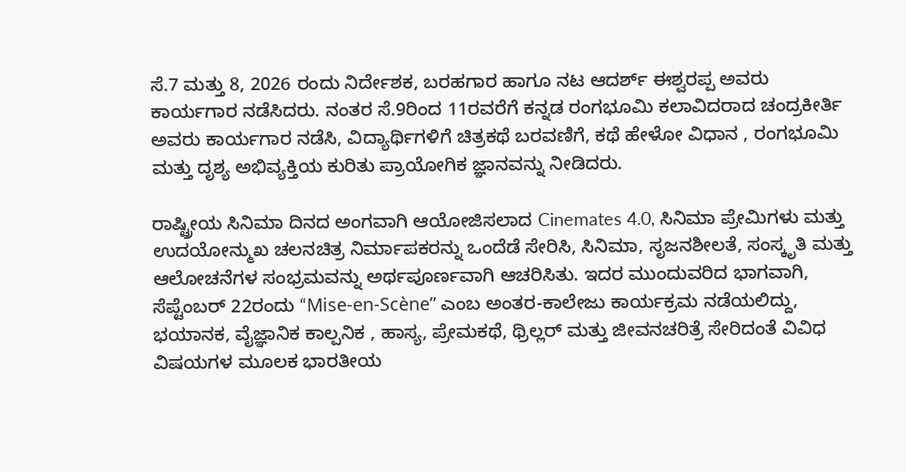ಸೆ.7 ಮತ್ತು 8, 2026 ರಂದು ನಿರ್ದೇಶಕ, ಬರಹಗಾರ ಹಾಗೂ ನಟ ಆದರ್ಶ್ ಈಶ್ವರಪ್ಪ ಅವರು ಕಾರ್ಯಗಾರ ನಡೆಸಿದರು. ನಂತರ ಸೆ.9ರಿಂದ 11ರವರೆಗೆ ಕನ್ನಡ ರಂಗಭೂಮಿ ಕಲಾವಿದರಾದ ಚಂದ್ರಕೀರ್ತಿ ಅವರು ಕಾರ್ಯಗಾರ ನಡೆಸಿ, ವಿದ್ಯಾರ್ಥಿಗಳಿಗೆ ಚಿತ್ರಕಥೆ ಬರವಣಿಗೆ, ಕಥೆ ಹೇಳೋ ವಿಧಾನ , ರಂಗಭೂಮಿ ಮತ್ತು ದೃಶ್ಯ ಅಭಿವ್ಯಕ್ತಿಯ ಕುರಿತು ಪ್ರಾಯೋಗಿಕ ಜ್ಞಾನವನ್ನು ನೀಡಿದರು.

ರಾಷ್ಟ್ರೀಯ ಸಿನಿಮಾ ದಿನದ ಅಂಗವಾಗಿ ಆಯೋಜಿಸಲಾದ Cinemates 4.0, ಸಿನಿಮಾ ಪ್ರೇಮಿಗಳು ಮತ್ತು ಉದಯೋನ್ಮುಖ ಚಲನಚಿತ್ರ ನಿರ್ಮಾಪಕರನ್ನು ಒಂದೆಡೆ ಸೇರಿಸಿ, ಸಿನಿಮಾ, ಸೃಜನಶೀಲತೆ, ಸಂಸ್ಕೃತಿ ಮತ್ತು ಆಲೋಚನೆಗಳ ಸಂಭ್ರಮವನ್ನು ಅರ್ಥಪೂರ್ಣವಾಗಿ ಆಚರಿಸಿತು. ಇದರ ಮುಂದುವರಿದ ಭಾಗವಾಗಿ, ಸೆಪ್ಟೆಂಬರ್ 22ರಂದು “Mise-en-Scène” ಎಂಬ ಅಂತರ-ಕಾಲೇಜು ಕಾರ್ಯಕ್ರಮ ನಡೆಯಲಿದ್ದು, ಭಯಾನಕ, ವೈಜ್ಞಾನಿಕ ಕಾಲ್ಪನಿಕ , ಹಾಸ್ಯ, ಪ್ರೇಮಕಥೆ, ಥ್ರಿಲ್ಲರ್ ಮತ್ತು ಜೀವನಚರಿತ್ರೆ ಸೇರಿದಂತೆ ವಿವಿಧ ವಿಷಯಗಳ ಮೂಲಕ ಭಾರತೀಯ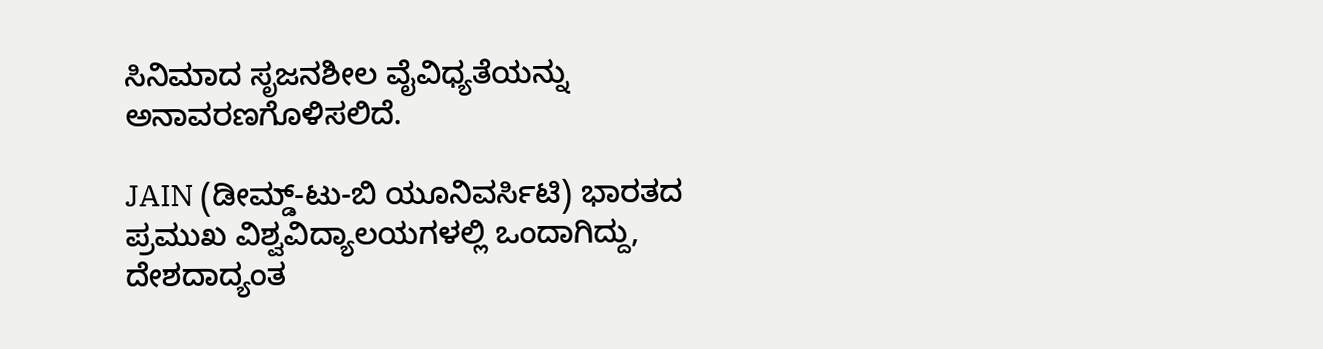ಸಿನಿಮಾದ ಸೃಜನಶೀಲ ವೈವಿಧ್ಯತೆಯನ್ನು ಅನಾವರಣಗೊಳಿಸಲಿದೆ.

JAIN (ಡೀಮ್ಡ್-ಟು-ಬಿ ಯೂನಿವರ್ಸಿಟಿ) ಭಾರತದ ಪ್ರಮುಖ ವಿಶ್ವವಿದ್ಯಾಲಯಗಳಲ್ಲಿ ಒಂದಾಗಿದ್ದು, ದೇಶದಾದ್ಯಂತ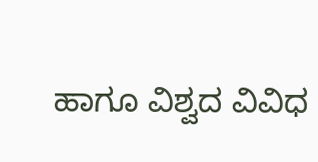ಹಾಗೂ ವಿಶ್ವದ ವಿವಿಧ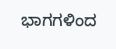ಭಾಗಗಳಿಂದ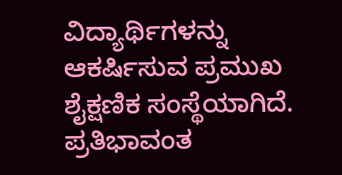ವಿದ್ಯಾರ್ಥಿಗಳನ್ನು ಆಕರ್ಷಿಸುವ ಪ್ರಮುಖ ಶೈಕ್ಷಣಿಕ ಸಂಸ್ಥೆಯಾಗಿದೆ. ಪ್ರತಿಭಾವಂತ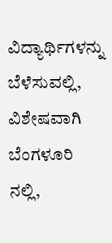ವಿದ್ಯಾರ್ಥಿಗಳನ್ನು ಬೆಳೆಸುವಲ್ಲಿ, ವಿಶೇಷವಾಗಿ ಬೆಂಗಳೂರಿ ನಲ್ಲಿ,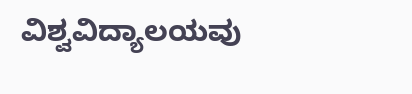ವಿಶ್ವವಿದ್ಯಾಲಯವು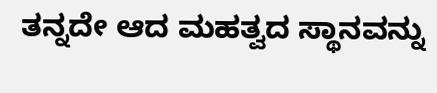ತನ್ನದೇ ಆದ ಮಹತ್ವದ ಸ್ಥಾನವನ್ನು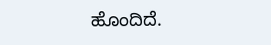ಹೊಂದಿದೆ.